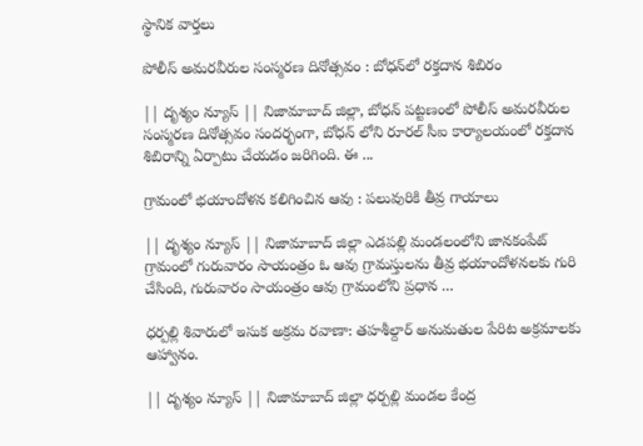స్థానిక వార్తలు

పోలీస్ అమరవీరుల సంస్మరణ దినోత్సవం : బోధన్‌లో రక్తదాన శిబిరం

|| దృశ్యం న్యూస్ || నిజామాబాద్ జిల్లా, బోధన్ పట్టణంలో పోలీస్ అమరవీరుల సంస్మరణ దినోత్సవం సందర్భంగా, బోధన్ లోని రూరల్ సీఐ కార్యాలయంలో రక్తదాన శిబిరాన్ని ఏర్పాటు చేయడం జరిగింది. ఈ ...

గ్రామంలో భయాందోళన కలిగించిన ఆవు : పలువురికి తీవ్ర గాయాలు

|| దృశ్యం న్యూస్ || నిజామాబాద్ జిల్లా ఎడపల్లి మండలంలోని జానకంపేట్ గ్రామంలో గురువారం సాయంత్రం ఓ ఆవు గ్రామస్తులను తీవ్ర భయాందోళనలకు గురి చేసింది, గురువారం సాయంత్రం ఆవు గ్రామంలోని ప్రధాన ...

ధర్పల్లి శివారులో ఇసుక అక్రమ రవాణా: తహశీల్దార్ అనుమతుల పేరిట అక్రమాలకు ఆహ్వానం.

|| దృశ్యం న్యూస్ || నిజామాబాద్ జిల్లా ధర్పల్లి మండల కేంద్ర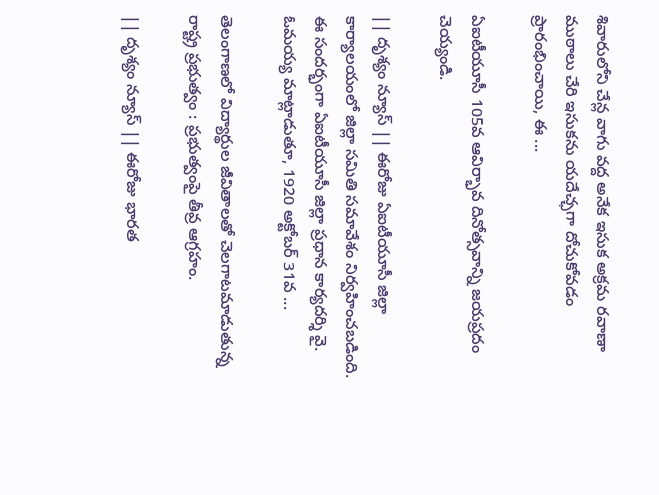శివారులోని చేన్ల వాగు వద్ద అనేక ఇసుక అక్రమ రవాణా ముఠాలు చేరి ఇసుకను యదేచ్ఛగా దోచుకోవడం ప్రారంభించాయి, ఈ ...

ఏఐటీయూసీ 105వ ఆవిర్భావ దినోత్సవాన్ని జయప్రదం చెయ్యండి.

|| దృశ్యం న్యూస్ || ఈరోజు ఏఐటీయూసీ జిల్లా కార్యాలయంలో జిల్లా సమితి సమావేశం నిర్వహించబడింది. ఈ సందర్భంగా ఏఐటీయూసీ జిల్లా ప్రధాన కార్యదర్శి వై. ఓమయ్య మాట్లాడుతూ, 1920 అక్టోబర్ 31వ ...

తెలంగాణలో విద్యార్థుల జీవితాలతో చెలగాటమాడుతున్న రాష్ట్ర ప్రభుత్వం : ప్రభుత్వంపై తీవ్ర ఆగ్రహం.

|| దృశ్యం న్యూస్ || ఈరోజు భారత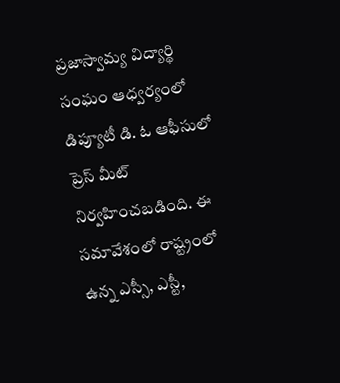ప్రజాస్వామ్య విద్యార్థి సంఘం ఆధ్వర్యంలో డిప్యూటీ డి. ఓ ఆఫీసులో ప్రెస్ మీట్ నిర్వహించబడింది. ఈ సమావేశంలో రాష్ట్రంలో ఉన్న ఎస్సీ, ఎస్టీ,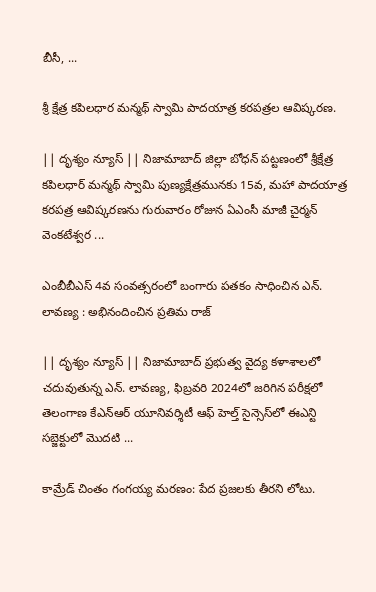బీసీ, ...

శ్రీ క్షేత్ర కపిలధార మన్మథ్ స్వామి పాదయాత్ర కరపత్రల ఆవిష్కరణ.

|| దృశ్యం న్యూస్ || నిజామాబాద్ జిల్లా బోధన్ పట్టణంలో శ్రీక్షేత్ర కపిలధార్ మన్మథ్ స్వామి పుణ్యక్షేత్రమునకు 15వ, మహా పాదయాత్ర కరపత్ర ఆవిష్కరణను గురువారం రోజున ఏఎంసీ మాజీ చైర్మన్ వెంకటేశ్వర ...

ఎంబీబీఎస్ 4వ సంవత్సరంలో బంగారు పతకం సాధించిన ఎన్. లావణ్య : అభినందించిన ప్రతిమ రాజ్

|| దృశ్యం న్యూస్ || నిజామాబాద్ ప్రభుత్వ వైద్య కళాశాలలో చదువుతున్న ఎన్. లావణ్య, ఫిబ్రవరి 2024లో జరిగిన పరీక్షలో తెలంగాణ కేఎన్ఆర్ యూనివర్శిటీ ఆఫ్ హెల్త్ సైన్సెస్‌లో ఈఎన్టి సబ్జెక్టులో మొదటి ...

కామ్రేడ్ చింతం గంగయ్య మరణం: పేద ప్రజలకు తీరని లోటు.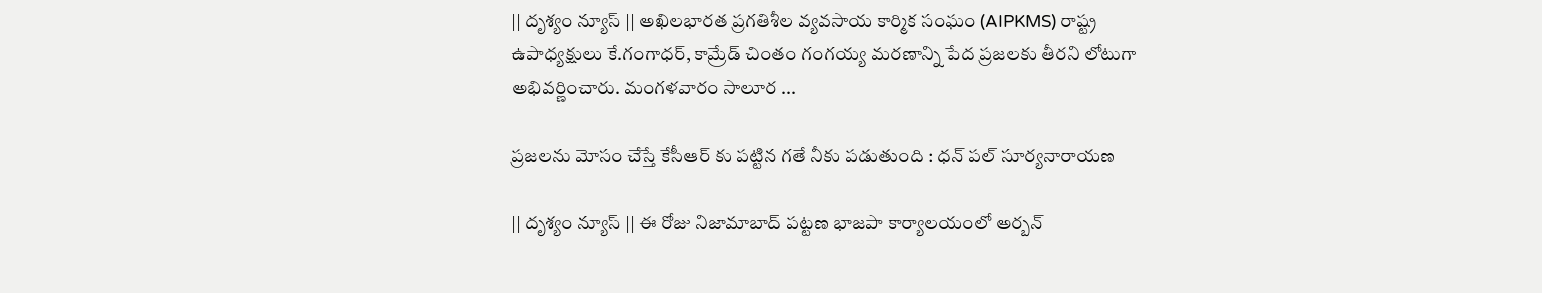|| దృశ్యం న్యూస్ || అఖిలభారత ప్రగతిశీల వ్యవసాయ కార్మిక సంఘం (AIPKMS) రాష్ట్ర ఉపాధ్యక్షులు కే.గంగాధర్, కామ్రేడ్ చింతం గంగయ్య మరణాన్ని పేద ప్రజలకు తీరని లోటుగా అభివర్ణించారు. మంగళవారం సాలూర ...

ప్రజలను మోసం చేస్తే కేసీఆర్ కు పట్టిన గతే నీకు పడుతుంది : ధన్ పల్ సూర్యనారాయణ

|| దృశ్యం న్యూస్ || ఈ రోజు నిజామాబాద్ పట్టణ భాజపా కార్యాలయంలో అర్బన్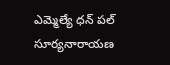ఎమ్మెల్యే ధన్ పల్ సూర్యనారాయణ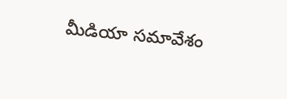మీడియా సమావేశం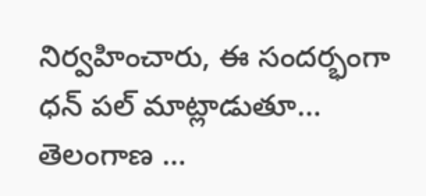నిర్వహించారు, ఈ సందర్భంగా ధన్ పల్ మాట్లాడుతూ… తెలంగాణ ...